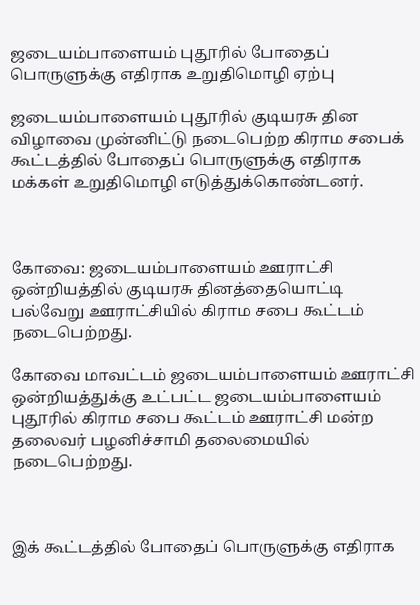ஜடையம்பாளையம் புதூரில் போதைப் பொருளுக்கு எதிராக உறுதிமொழி ஏற்பு

ஜடையம்பாளையம் புதூரில் குடியரசு தின விழாவை முன்னிட்டு நடைபெற்ற கிராம சபைக் கூட்டத்தில் போதைப் பொருளுக்கு எதிராக மக்கள் உறுதிமொழி எடுத்துக்கொண்டனர்.



கோவை: ஜடையம்பாளையம் ஊராட்சி ஒன்றியத்தில் குடியரசு தினத்தையொட்டி பல்வேறு ஊராட்சியில் கிராம சபை கூட்டம் நடைபெற்றது.

கோவை மாவட்டம் ஜடையம்பாளையம் ஊராட்சி ஒன்றியத்துக்கு உட்பட்ட ஜடையம்பாளையம் புதூரில் கிராம சபை கூட்டம் ஊராட்சி மன்ற தலைவர் பழனிச்சாமி தலைமையில் நடைபெற்றது.



இக் கூட்டத்தில் போதைப் பொருளுக்கு எதிராக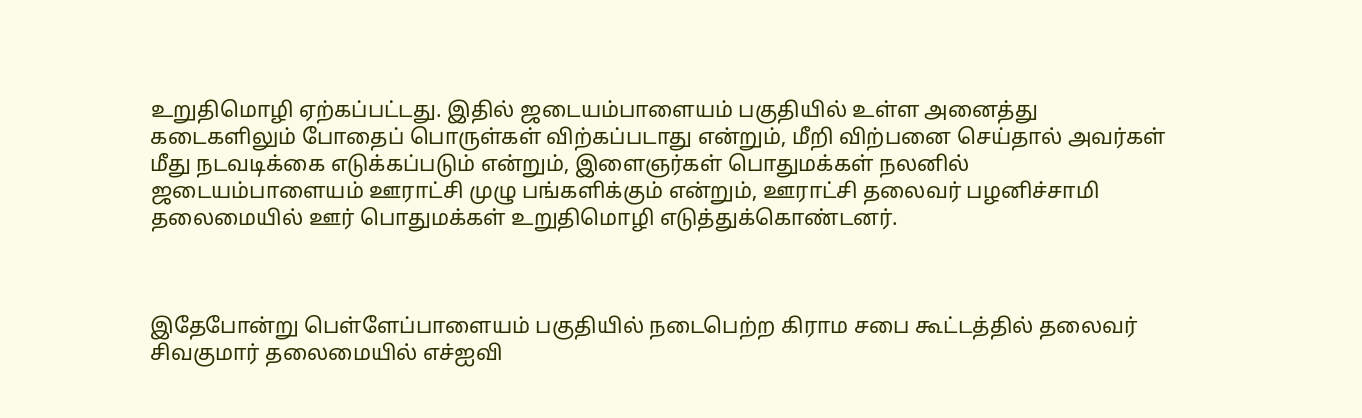உறுதிமொழி ஏற்கப்பட்டது. இதில் ஜடையம்பாளையம் பகுதியில் உள்ள அனைத்து கடைகளிலும் போதைப் பொருள்கள் விற்கப்படாது என்றும், மீறி விற்பனை செய்தால் அவர்கள் மீது நடவடிக்கை எடுக்கப்படும் என்றும், இளைஞர்கள் பொதுமக்கள் நலனில் ஜடையம்பாளையம் ஊராட்சி முழு பங்களிக்கும் என்றும், ஊராட்சி தலைவர் பழனிச்சாமி தலைமையில் ஊர் பொதுமக்கள் உறுதிமொழி எடுத்துக்கொண்டனர்.



இதேபோன்று பெள்ளேப்பாளையம் பகுதியில் நடைபெற்ற கிராம சபை கூட்டத்தில் தலைவர் சிவகுமார் தலைமையில் எச்ஐவி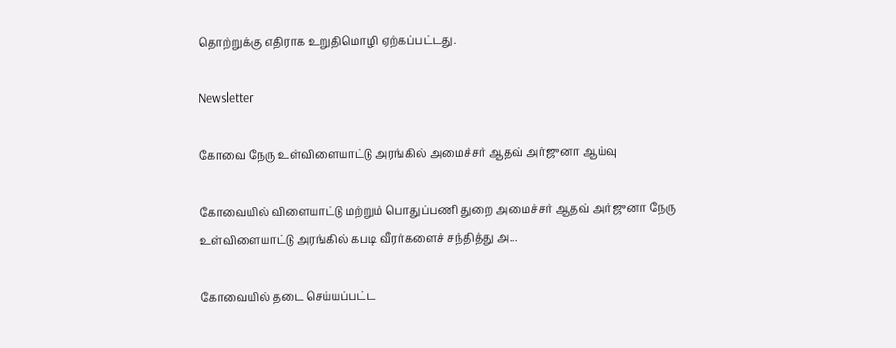தொற்றுக்கு எதிராக உறுதிமொழி ஏற்கப்பட்டது.

Newsletter

கோவை நேரு உள்விளையாட்டு அரங்கில் அமைச்சர் ஆதவ் அர்ஜுனா ஆய்வு

கோவையில் விளையாட்டு மற்றும் பொதுப்பணி துறை அமைச்சர் ஆதவ் அர்ஜுனா நேரு உள்விளையாட்டு அரங்கில் கபடி வீரர்களைச் சந்தித்து அ...

கோவையில் தடை செய்யப்பட்ட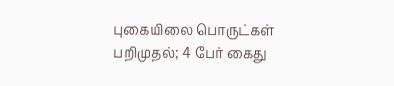புகையிலை பொருட்கள் பறிமுதல்; 4 பேர் கைது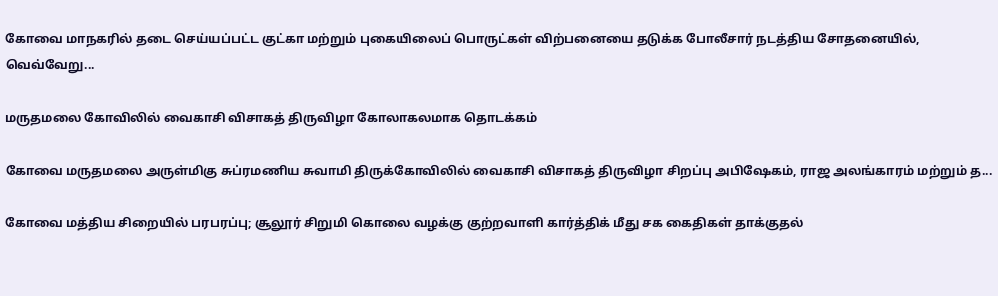கோவை மாநகரில் தடை செய்யப்பட்ட குட்கா மற்றும் புகையிலைப் பொருட்கள் விற்பனையை தடுக்க போலீசார் நடத்திய சோதனையில், வெவ்வேறு...

மருதமலை கோவிலில் வைகாசி விசாகத் திருவிழா கோலாகலமாக தொடக்கம்

கோவை மருதமலை அருள்மிகு சுப்ரமணிய சுவாமி திருக்கோவிலில் வைகாசி விசாகத் திருவிழா சிறப்பு அபிஷேகம், ராஜ அலங்காரம் மற்றும் த...

கோவை மத்திய சிறையில் பரபரப்பு; சூலூர் சிறுமி கொலை வழக்கு குற்றவாளி கார்த்திக் மீது சக கைதிகள் தாக்குதல்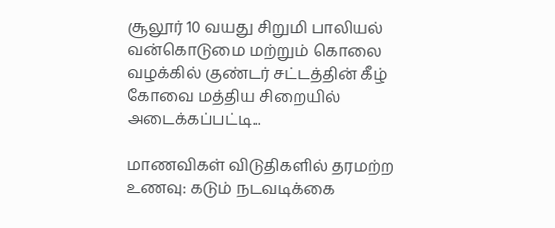சூலூர் 10 வயது சிறுமி பாலியல் வன்கொடுமை மற்றும் கொலை வழக்கில் குண்டர் சட்டத்தின் கீழ் கோவை மத்திய சிறையில் அடைக்கப்பட்டி...

மாணவிகள் விடுதிகளில் தரமற்ற உணவு: கடும் நடவடிக்கை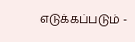எடுக்கப்படும் -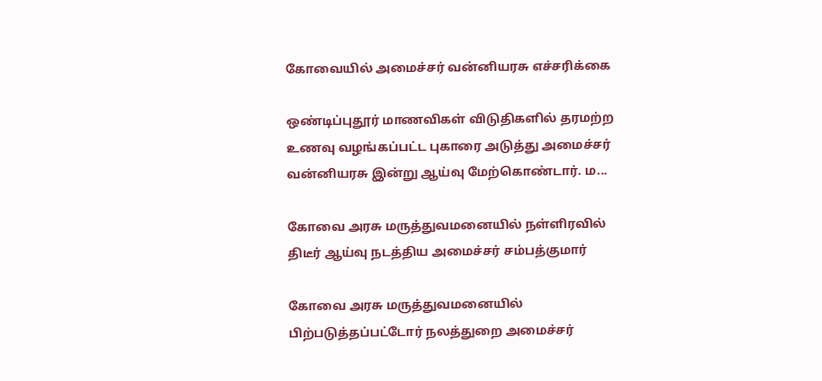கோவையில் அமைச்சர் வன்னியரசு எச்சரிக்கை

ஒண்டிப்புதூர் மாணவிகள் விடுதிகளில் தரமற்ற உணவு வழங்கப்பட்ட புகாரை அடுத்து அமைச்சர் வன்னியரசு இன்று ஆய்வு மேற்கொண்டார். ம...

கோவை அரசு மருத்துவமனையில் நள்ளிரவில் திடீர் ஆய்வு நடத்திய அமைச்சர் சம்பத்குமார்

கோவை அரசு மருத்துவமனையில் பிற்படுத்தப்பட்டோர் நலத்துறை அமைச்சர்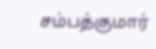சம்பத்குமார்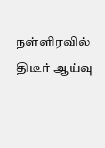நள்ளிரவில் திடீர் ஆய்வு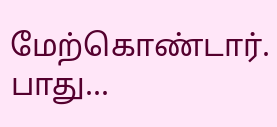மேற்கொண்டார். பாது...